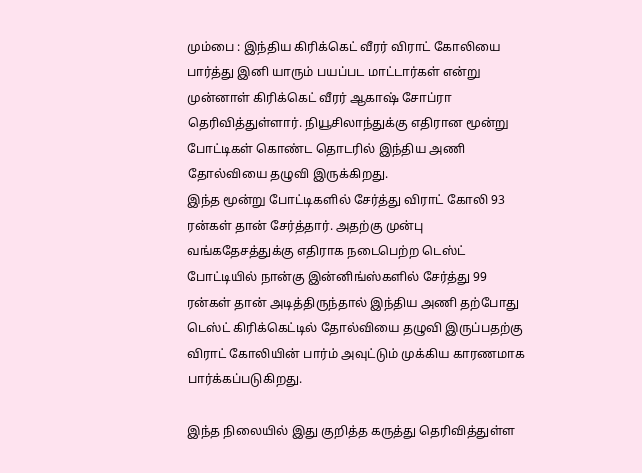மும்பை : இந்திய கிரிக்கெட் வீரர் விராட் கோலியை பார்த்து இனி யாரும் பயப்பட மாட்டார்கள் என்று முன்னாள் கிரிக்கெட் வீரர் ஆகாஷ் சோப்ரா தெரிவித்துள்ளார். நியூசிலாந்துக்கு எதிரான மூன்று போட்டிகள் கொண்ட தொடரில் இந்திய அணி தோல்வியை தழுவி இருக்கிறது.
இந்த மூன்று போட்டிகளில் சேர்த்து விராட் கோலி 93 ரன்கள் தான் சேர்த்தார். அதற்கு முன்பு வங்கதேசத்துக்கு எதிராக நடைபெற்ற டெஸ்ட் போட்டியில் நான்கு இன்னிங்ஸ்களில் சேர்த்து 99 ரன்கள் தான் அடித்திருந்தால் இந்திய அணி தற்போது டெஸ்ட் கிரிக்கெட்டில் தோல்வியை தழுவி இருப்பதற்கு விராட் கோலியின் பார்ம் அவுட்டும் முக்கிய காரணமாக பார்க்கப்படுகிறது.

இந்த நிலையில் இது குறித்த கருத்து தெரிவித்துள்ள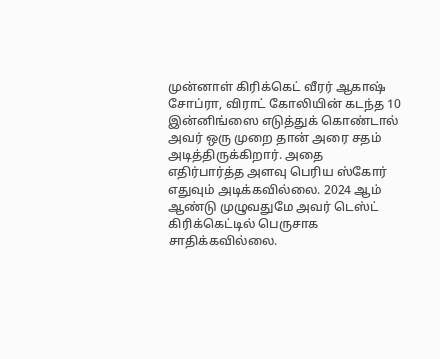முன்னாள் கிரிக்கெட் வீரர் ஆகாஷ் சோப்ரா, விராட் கோலியின் கடந்த 10 இன்னிங்ஸை எடுத்துக் கொண்டால் அவர் ஒரு முறை தான் அரை சதம் அடித்திருக்கிறார். அதை எதிர்பார்த்த அளவு பெரிய ஸ்கோர் எதுவும் அடிக்கவில்லை. 2024 ஆம் ஆண்டு முழுவதுமே அவர் டெஸ்ட் கிரிக்கெட்டில் பெருசாக சாதிக்கவில்லை.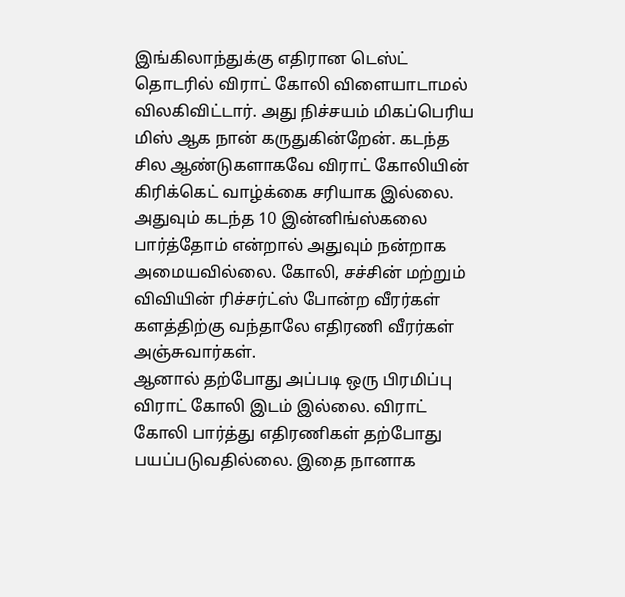இங்கிலாந்துக்கு எதிரான டெஸ்ட் தொடரில் விராட் கோலி விளையாடாமல் விலகிவிட்டார். அது நிச்சயம் மிகப்பெரிய மிஸ் ஆக நான் கருதுகின்றேன். கடந்த சில ஆண்டுகளாகவே விராட் கோலியின் கிரிக்கெட் வாழ்க்கை சரியாக இல்லை. அதுவும் கடந்த 10 இன்னிங்ஸ்கலை பார்த்தோம் என்றால் அதுவும் நன்றாக அமையவில்லை. கோலி, சச்சின் மற்றும் விவியின் ரிச்சர்ட்ஸ் போன்ற வீரர்கள் களத்திற்கு வந்தாலே எதிரணி வீரர்கள் அஞ்சுவார்கள்.
ஆனால் தற்போது அப்படி ஒரு பிரமிப்பு விராட் கோலி இடம் இல்லை. விராட் கோலி பார்த்து எதிரணிகள் தற்போது பயப்படுவதில்லை. இதை நானாக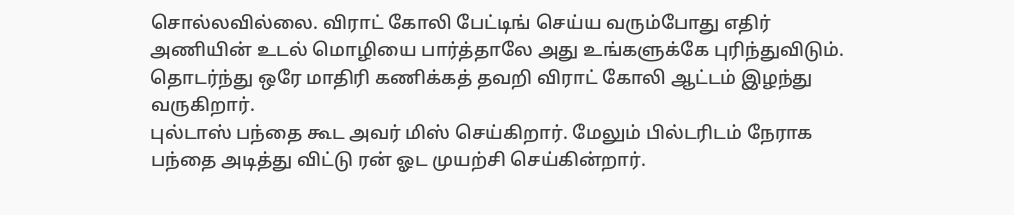சொல்லவில்லை. விராட் கோலி பேட்டிங் செய்ய வரும்போது எதிர் அணியின் உடல் மொழியை பார்த்தாலே அது உங்களுக்கே புரிந்துவிடும். தொடர்ந்து ஒரே மாதிரி கணிக்கத் தவறி விராட் கோலி ஆட்டம் இழந்து வருகிறார்.
புல்டாஸ் பந்தை கூட அவர் மிஸ் செய்கிறார். மேலும் பில்டரிடம் நேராக பந்தை அடித்து விட்டு ரன் ஓட முயற்சி செய்கின்றார்.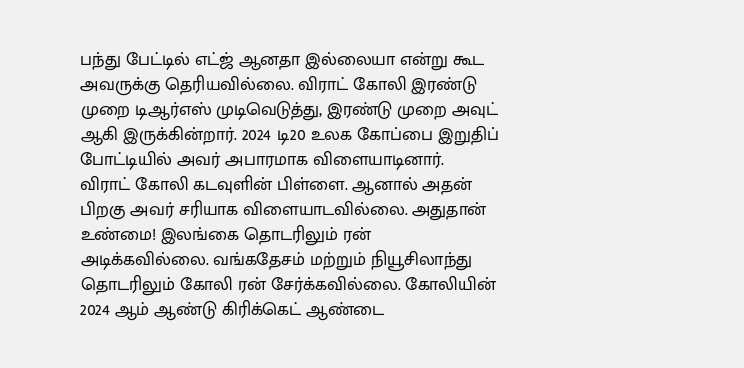பந்து பேட்டில் எட்ஜ் ஆனதா இல்லையா என்று கூட அவருக்கு தெரியவில்லை. விராட் கோலி இரண்டு முறை டிஆர்எஸ் முடிவெடுத்து, இரண்டு முறை அவுட் ஆகி இருக்கின்றார். 2024 டி20 உலக கோப்பை இறுதிப் போட்டியில் அவர் அபாரமாக விளையாடினார்.
விராட் கோலி கடவுளின் பிள்ளை. ஆனால் அதன் பிறகு அவர் சரியாக விளையாடவில்லை. அதுதான் உண்மை! இலங்கை தொடரிலும் ரன் அடிக்கவில்லை. வங்கதேசம் மற்றும் நியூசிலாந்து தொடரிலும் கோலி ரன் சேர்க்கவில்லை. கோலியின் 2024 ஆம் ஆண்டு கிரிக்கெட் ஆண்டை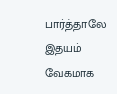பார்த்தாலே இதயம் வேகமாக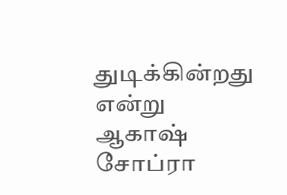துடிக்கின்றது என்று ஆகாஷ் சோப்ரா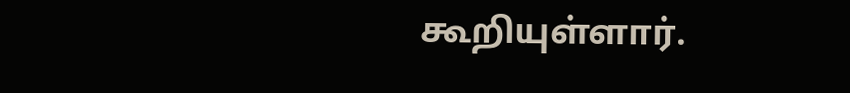கூறியுள்ளார்.